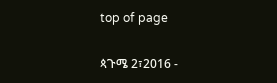top of page

ጳጉሜ 2፣2016 -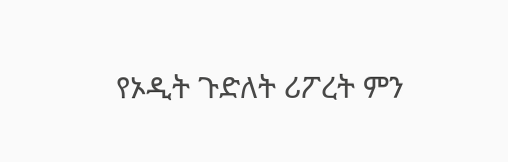የኦዲት ጉድለት ሪፖረት ምን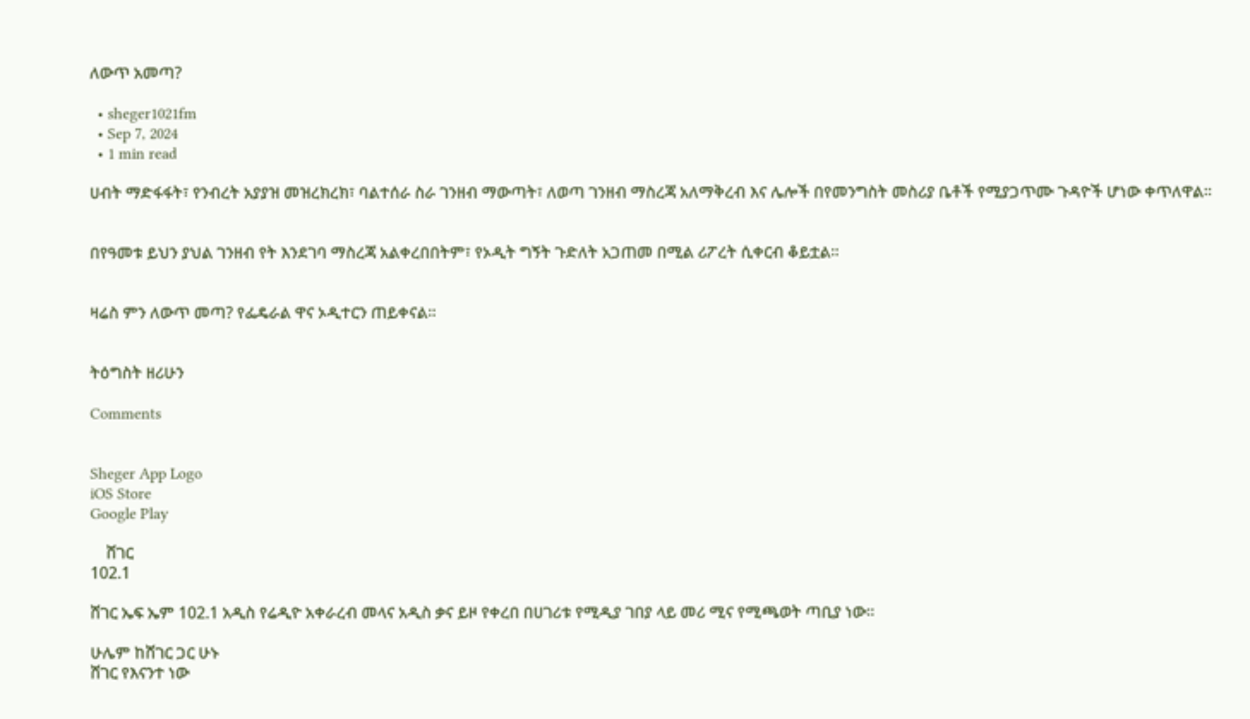ለውጥ አመጣ?

  • sheger1021fm
  • Sep 7, 2024
  • 1 min read

ሀብት ማድፋፋት፣ የንብረት አያያዝ መዝረክረክ፣ ባልተሰራ ስራ ገንዘብ ማውጣት፣ ለወጣ ገንዘብ ማስረጃ አለማቅረብ እና ሌሎች በየመንግስት መስሪያ ቤቶች የሚያጋጥሙ ጉዳዮች ሆነው ቀጥለዋል፡፡


በየዓመቱ ይህን ያህል ገንዘብ የት እንደገባ ማስረጃ አልቀረበበትም፣ የኦዲት ግኝት ጉድለት አጋጠመ በሚል ሪፖረት ሲቀርብ ቆይቷል፡፡


ዛሬስ ምን ለውጥ መጣ? የፌዴራል ዋና ኦዲተርን ጠይቀናል፡፡


ትዕግስት ዘሪሁን

Comments


Sheger App Logo
iOS Store
Google Play

    ሸገር
102.1

ሸገር ኤፍ ኤም 102.1 አዲስ የሬዲዮ አቀራረብ መላና አዲስ ቃና ይዞ የቀረበ በሀገሪቱ የሚዲያ ገበያ ላይ መሪ ሚና የሚጫወት ጣቢያ ነው፡፡

ሁሌም ከሸገር ጋር ሁኑ
ሸገር የእናንተ ነው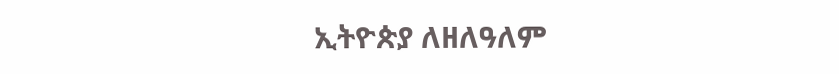ኢትዮጵያ ለዘለዓለም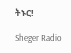ትኑር!

Sheger Radio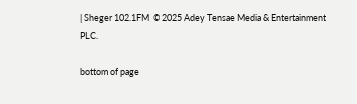| Sheger 102.1FM  © 2025 Adey Tensae Media & Entertainment PLC.

bottom of page